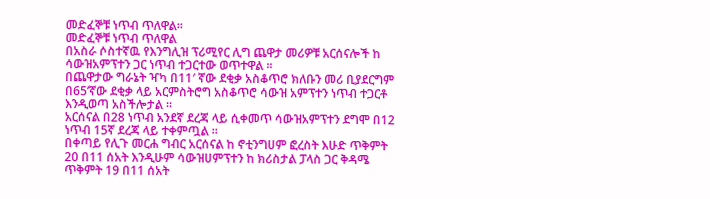መድፈኞቹ ነጥብ ጥለዋል።
መድፈኞቹ ነጥብ ጥለዋል
በአስራ ሶስተኛዉ የእንግሊዝ ፕሪሚየር ሊግ ጨዋታ መሪዎቹ አርሰናሎች ከ ሳውዝአምፕተን ጋር ነጥብ ተጋርተው ወጥተዋል ።
በጨዋታው ግራኔት ዣካ በ11′ ኛው ደቂቃ አስቆጥሮ ክለቡን መሪ ቢያደርግም በ65’ኛው ደቂቃ ላይ አርምስትሮግ አስቆጥሮ ሳውዝ አምፕተን ነጥብ ተጋርቶ እንዲወጣ አስችሎታል ።
አርሰናል በ28 ነጥብ አንደኛ ደረጃ ላይ ሲቀመጥ ሳውዝአምፕተን ደግሞ በ12 ነጥብ 15ኛ ደረጃ ላይ ተቀምጧል ።
በቀጣይ የሊጉ መርሐ ግብር አርሰናል ከ ኖቲንግሀም ፎረስት እሁድ ጥቅምት 20 በ11 ሰአት እንዲሁም ሳውዝሀምፕተን ከ ክሪስታል ፓላስ ጋር ቅዳሜ ጥቅምት 19 በ11 ሰአት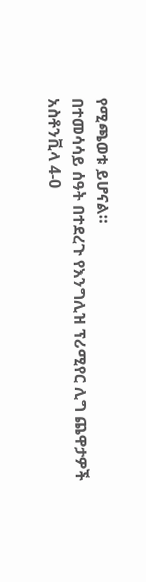የሚጫወቱ ይሆናል።
በተመሳሳይ ሰዓት በተደረጉ የእንግሊዝ ፕሪሚየር ሊግ ጨዋታዎች
አስቶንቪላ 4-0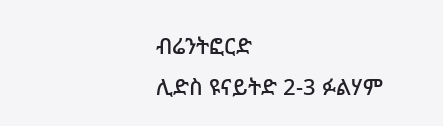ብሬንትፎርድ
ሊድስ ዩናይትድ 2-3 ፉልሃም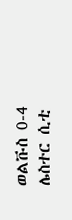ወልቩስ 0-4 ሌስተር ሲቲ